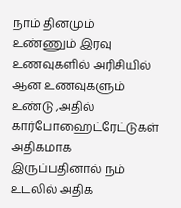நாம் தினமும் உண்ணும் இரவு உணவுகளில் அரிசியில் ஆன உணவுகளும் உண்டு ,அதில் கார்போஹைட்ரேட்டுகள் அதிகமாக இருப்பதினால் நம் உடலில் அதிக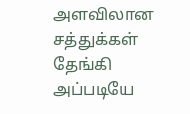அளவிலான சத்துக்கள் தேங்கி அப்படியே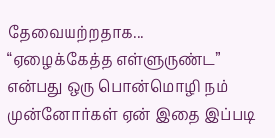தேவையற்றதாக...
“ஏழைக்கேத்த எள்ளுருண்ட” என்பது ஒரு பொன்மொழி நம் முன்னோர்கள் ஏன் இதை இப்படி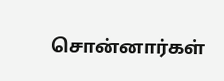சொன்னார்கள்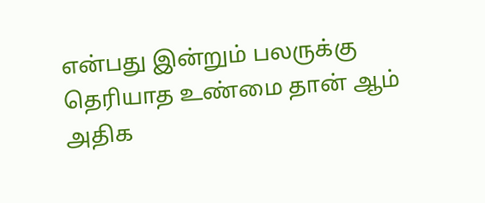என்பது இன்றும் பலருக்கு தெரியாத உண்மை தான் ஆம் அதிக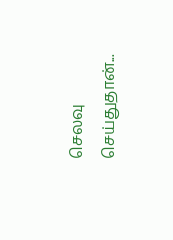செலவு செய்துதான்...